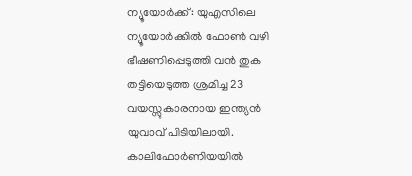ന്യൂയോർക്ക്: യുഎസിലെ ന്യൂയോർക്കിൽ ഫോൺ വഴി ഭീഷണിപ്പെടുത്തി വൻ തുക തട്ടിയെടുത്ത ശ്രമിച്ച 23 വയസ്സുകാരനായ ഇന്ത്യൻ യുവാവ് പിടിയിലായി. കാലിഫോർണിയയിൽ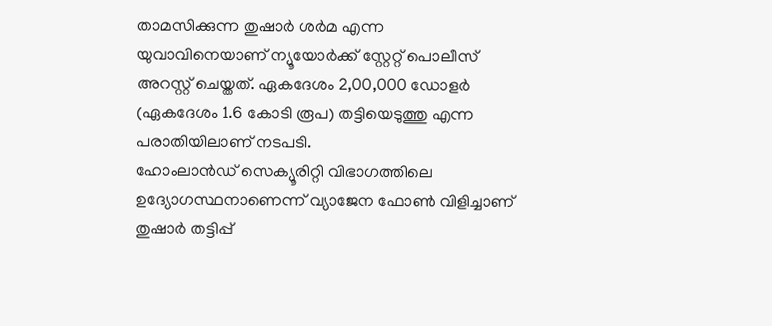താമസിക്കുന്ന തുഷാർ ശർമ എന്ന യുവാവിനെയാണ് ന്യൂയോർക്ക് സ്റ്റേറ്റ് പൊലീസ് അറസ്റ്റ് ചെയ്തത്. ഏകദേശം 2,00,000 ഡോളർ (ഏകദേശം 1.6 കോടി രൂപ) തട്ടിയെടുത്തു എന്ന പരാതിയിലാണ് നടപടി.
ഹോംലാൻഡ് സെക്യൂരിറ്റി വിഭാഗത്തിലെ ഉദ്യോഗസ്ഥനാണെന്ന് വ്യാജേന ഫോൺ വിളിച്ചാണ് തുഷാർ തട്ടിപ്പ്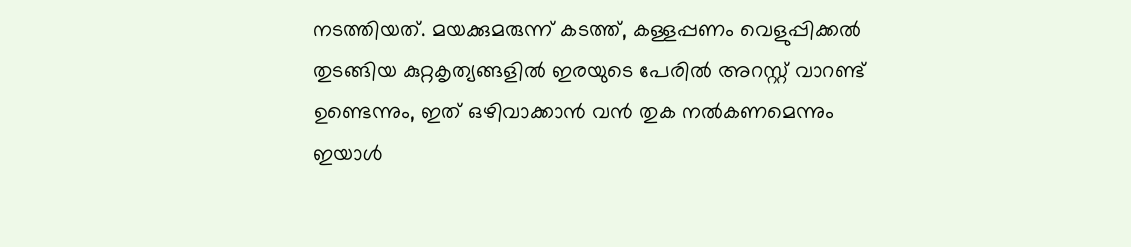നടത്തിയത്. മയക്കുമരുന്ന് കടത്ത്, കള്ളപ്പണം വെളുപ്പിക്കൽ തുടങ്ങിയ കുറ്റകൃത്യങ്ങളിൽ ഇരയുടെ പേരിൽ അറസ്റ്റ് വാറണ്ട് ഉണ്ടെന്നും, ഇത് ഒഴിവാക്കാൻ വൻ തുക നൽകണമെന്നും ഇയാൾ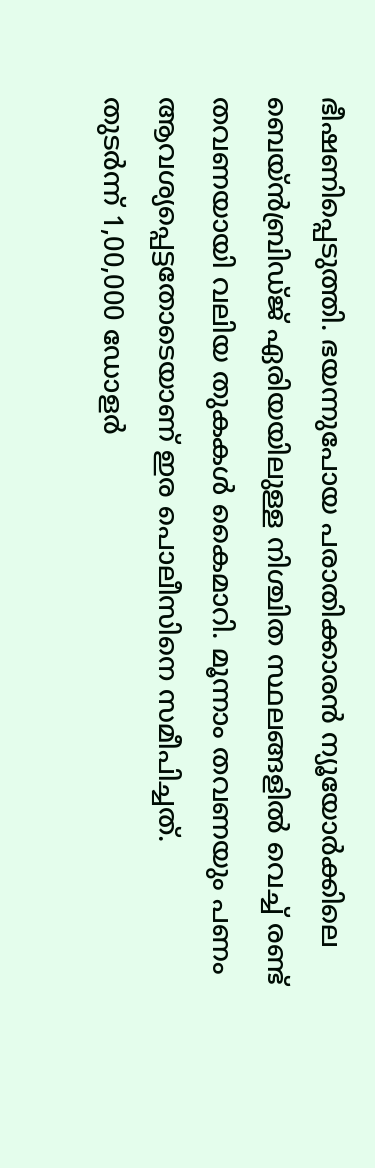ഭീഷണിപ്പെടുത്തി. ഭയന്നുപോയ പരാതിക്കാരൻ ന്യൂയോർക്കിലെ ബെയ്ൻബ്രിഡ്ജ് ഏരിയയിലുള്ള നിശ്ചിത സ്ഥലങ്ങളിൽ വെച്ച് രണ്ട് തവണയായി വലിയ തുകകൾ കൈമാറി. മൂന്നാം തവണയും പണം ആവശ്യപ്പെട്ടതോടെയാണ് ഇര പൊലീസിനെ സമീപിച്ചത്.
തുടർന്ന് 1,00,000 ഡോളർ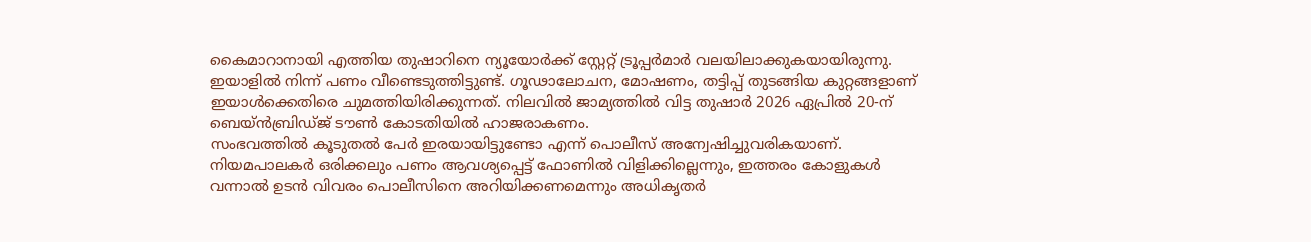കൈമാറാനായി എത്തിയ തുഷാറിനെ ന്യൂയോർക്ക് സ്റ്റേറ്റ് ട്രൂപ്പർമാർ വലയിലാക്കുകയായിരുന്നു. ഇയാളിൽ നിന്ന് പണം വീണ്ടെടുത്തിട്ടുണ്ട്. ഗൂഢാലോചന, മോഷണം, തട്ടിപ്പ് തുടങ്ങിയ കുറ്റങ്ങളാണ് ഇയാൾക്കെതിരെ ചുമത്തിയിരിക്കുന്നത്. നിലവിൽ ജാമ്യത്തിൽ വിട്ട തുഷാർ 2026 ഏപ്രിൽ 20-ന് ബെയ്ൻബ്രിഡ്ജ് ടൗൺ കോടതിയിൽ ഹാജരാകണം.
സംഭവത്തിൽ കൂടുതൽ പേർ ഇരയായിട്ടുണ്ടോ എന്ന് പൊലീസ് അന്വേഷിച്ചുവരികയാണ്. നിയമപാലകർ ഒരിക്കലും പണം ആവശ്യപ്പെട്ട് ഫോണിൽ വിളിക്കില്ലെന്നും, ഇത്തരം കോളുകൾ വന്നാൽ ഉടൻ വിവരം പൊലീസിനെ അറിയിക്കണമെന്നും അധികൃതർ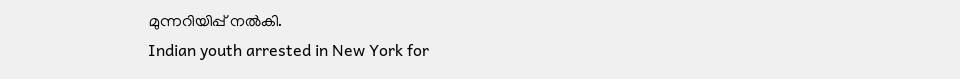മുന്നറിയിപ്പ് നൽകി.
Indian youth arrested in New York for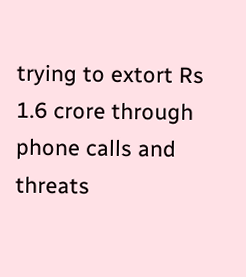trying to extort Rs 1.6 crore through phone calls and threats